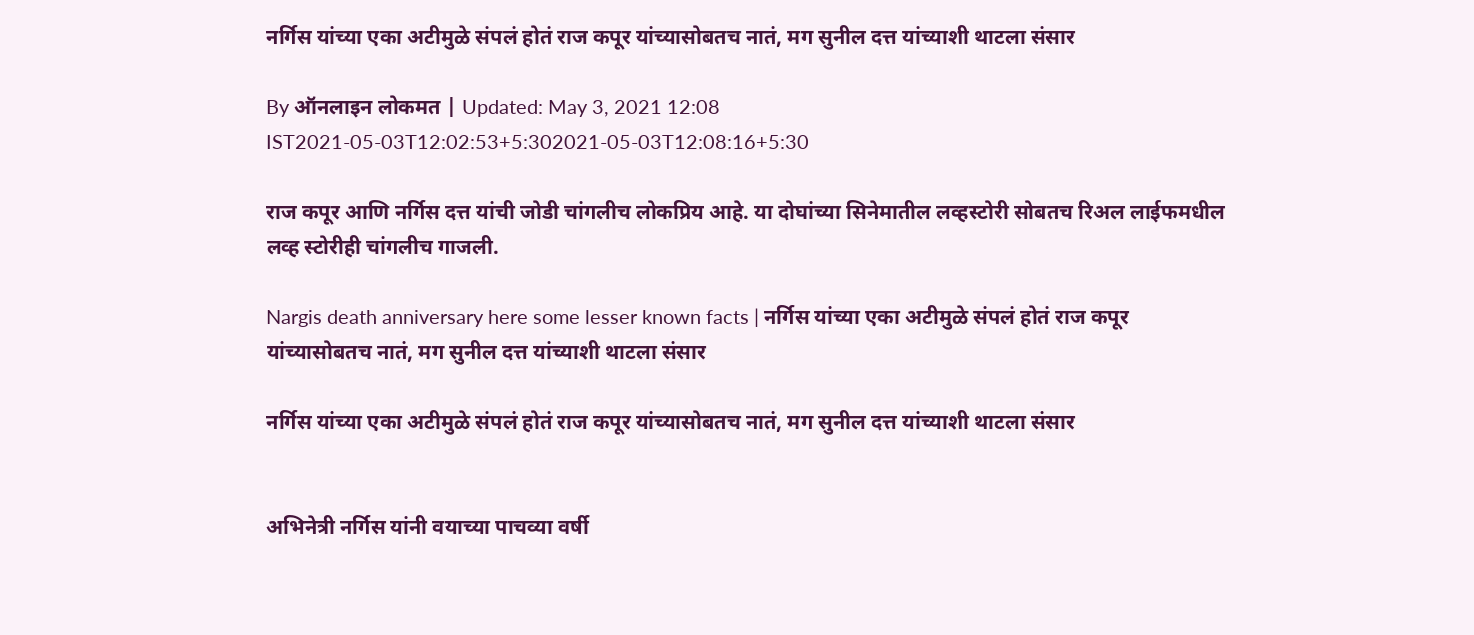नर्गिस यांच्या एका अटीमुळे संपलं होतं राज कपूर यांच्यासोबतच नातं, मग सुनील दत्त यांच्याशी थाटला संसार

By ऑनलाइन लोकमत | Updated: May 3, 2021 12:08 IST2021-05-03T12:02:53+5:302021-05-03T12:08:16+5:30

राज कपूर आणि नर्गिस दत्त यांची जोडी चांगलीच लोकप्रिय आहे. या दोघांच्या सिनेमातील लव्हस्टोरी सोबतच रिअल लाईफमधील लव्ह स्टोरीही चांगलीच गाजली.

Nargis death anniversary here some lesser known facts | नर्गिस यांच्या एका अटीमुळे संपलं होतं राज कपूर यांच्यासोबतच नातं, मग सुनील दत्त यांच्याशी थाटला संसार

नर्गिस यांच्या एका अटीमुळे संपलं होतं राज कपूर यांच्यासोबतच नातं, मग सुनील दत्त यांच्याशी थाटला संसार


अभिनेत्री नर्गिस यांनी वयाच्या पाचव्या वर्षी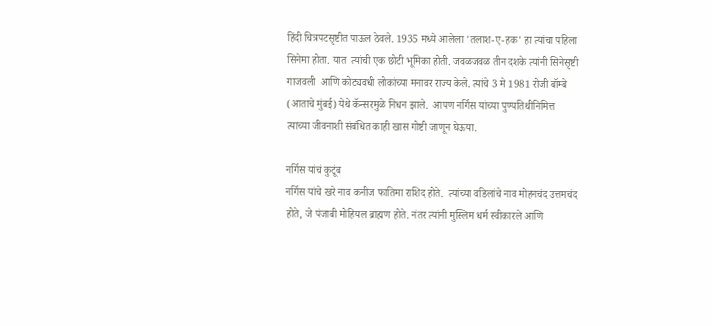हिंदी चित्रपटसृष्टीत पाऊल ठेवले. 1935 मध्ये आलेला 'तलाश-ए-हक' हा त्यांचा पहिला सिनेमा होता. यात  त्यांची एक छोटी भूमिका होती. जवळजवळ तीन दशके त्यांनी सिनेसृष्टी गाजवली  आणि कोट्यवधी लोकांच्या मनावर राज्य केले. त्यांचे 3 मे 1981 रोजी बॉम्बे (आताचे मुंबई) येथे कॅन्सरमुळे निधन झाले.  आपण नर्गिस यांच्या पुण्यतिथीनिमित्त त्याच्या जीवनाशी संबंधित काही खास गोष्टी जाणून घेऊया.

नर्गिस यांचं कुटूंब
नर्गिस यांचे खरे नाव कनीज फातिमा राशिद होते.  त्यांच्या वडिलांचे नाव मोहनचंद उत्तमचंद होते, जे पंजाबी मोहियल ब्राह्मण होते. नंतर त्यांनी मुस्लिम धर्म स्वीकारले आणि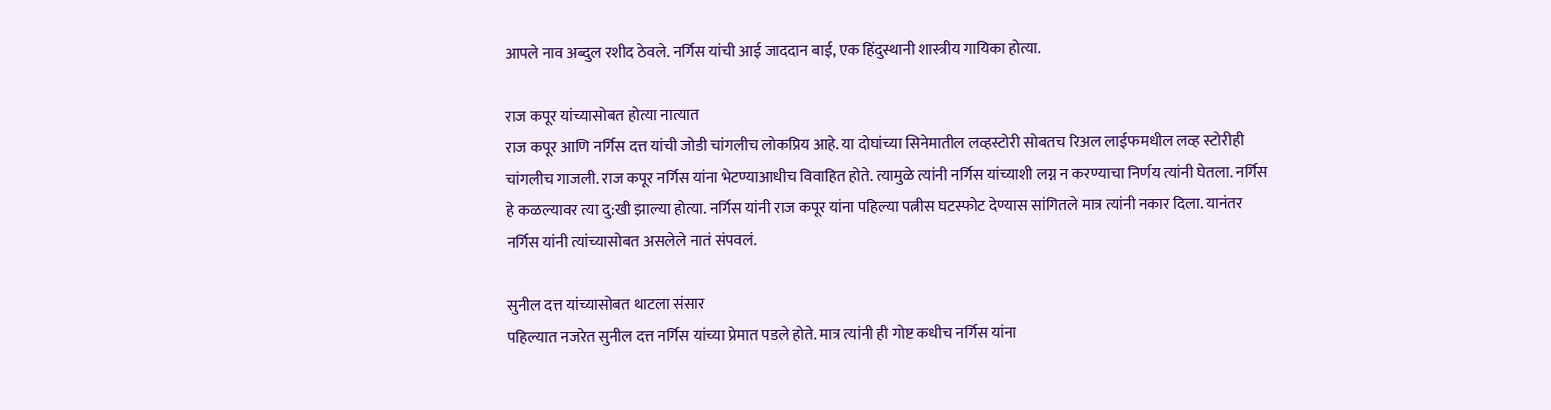आपले नाव अब्दुल रशीद ठेवले. नर्गिस यांची आई जाददान बाई, एक हिंदुस्थानी शास्त्रीय गायिका होत्या.

राज कपूर यांच्यासोबत होत्या नात्यात
राज कपूर आणि नर्गिस दत्त यांची जोडी चांगलीच लोकप्रिय आहे. या दोघांच्या सिनेमातील लव्हस्टोरी सोबतच रिअल लाईफमधील लव्ह स्टोरीही चांगलीच गाजली. राज कपूर नर्गिस यांना भेटण्याआधीच विवाहित होते. त्यामुळे त्यांनी नर्गिस यांच्याशी लग्न न करण्याचा निर्णय त्यांनी घेतला. नर्गिस हे कळल्यावर त्या दु:खी झाल्या होत्या. नर्गिस यांनी राज कपूर यांना पहिल्या पत्नीस घटस्फोट देण्यास सांगितले मात्र त्यांनी नकार दिला. यानंतर नर्गिस यांनी त्यांच्यासोबत असलेले नातं संपवलं.

सुनील दत्त यांच्यासोबत थाटला संसार
पहिल्यात नजरेत सुनील दत्त नर्गिस यांच्या प्रेमात पडले होते. मात्र त्यांनी ही गोष्ट कधीच नर्गिस यांना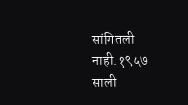सांगितली नाही.१९५७ साली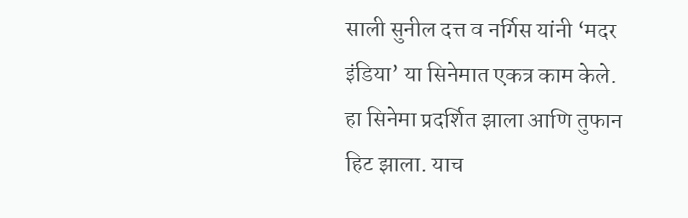साली सुनील दत्त व नर्गिस यांनी ‘मदर इंडिया’ या सिनेमात एकत्र काम केले. हा सिनेमा प्रदर्शित झाला आणि तुफान हिट झाला. याच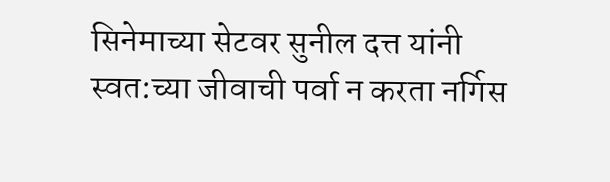सिनेमाच्या सेटवर सुनील दत्त यांनी स्वत:च्या जीवाची पर्वा न करता नर्गिस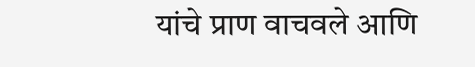यांचे प्राण वाचवले आणि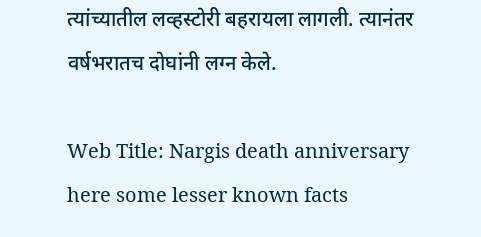त्यांच्यातील लव्हस्टोरी बहरायला लागली. त्यानंतर वर्षभरातच दोघांनी लग्न केले.

Web Title: Nargis death anniversary here some lesser known facts